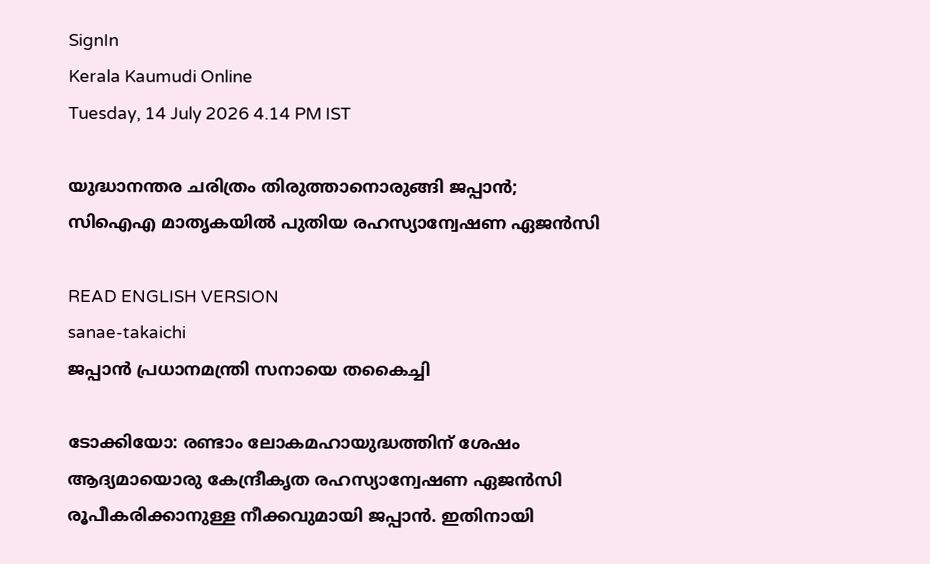SignIn
Kerala Kaumudi Online
Tuesday, 14 July 2026 4.14 PM IST

യുദ്ധാനന്തര ചരിത്രം തിരുത്താനൊരുങ്ങി ജപ്പാൻ; സിഐഎ മാതൃകയിൽ പുതിയ രഹസ്യാന്വേഷണ ഏജൻസി

READ ENGLISH VERSION
sanae-takaichi
ജപ്പാൻ പ്രധാനമന്ത്രി സനായെ തകൈച്ചി

ടോക്കിയോ: രണ്ടാം ലോകമഹായുദ്ധത്തിന് ശേഷം ആദ്യമായൊരു കേന്ദ്രീകൃത രഹസ്യാന്വേഷണ ഏജൻസി രൂപീകരിക്കാനുള്ള നീക്കവുമായി ജപ്പാൻ. ഇതിനായി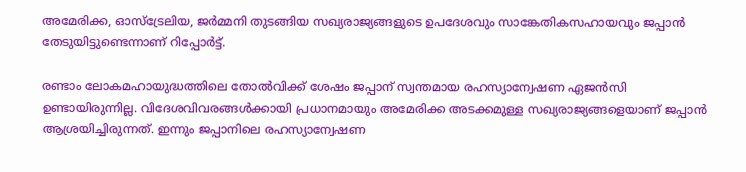അമേരിക്ക, ഓസ്‌ട്രേലിയ, ജർമ്മനി തുടങ്ങിയ സഖ്യരാജ്യങ്ങളുടെ ഉപദേശവും സാങ്കേതികസഹായവും ജപ്പാൻ തേടുയിട്ടുണ്ടെന്നാണ് റിപ്പോർട്ട്.

രണ്ടാം ലോകമഹായുദ്ധത്തിലെ തോൽവിക്ക് ശേഷം ജപ്പാന് സ്വന്തമായ രഹസ്യാന്വേഷണ ഏജൻസി ഉണ്ടായിരുന്നില്ല. വിദേശവിവരങ്ങൾക്കായി പ്രധാനമായും അമേരിക്ക അടക്കമുള്ള സഖ്യരാജ്യങ്ങളെയാണ് ജപ്പാൻ ആശ്രയിച്ചിരുന്നത്. ഇന്നും ജപ്പാനിലെ രഹസ്യാന്വേഷണ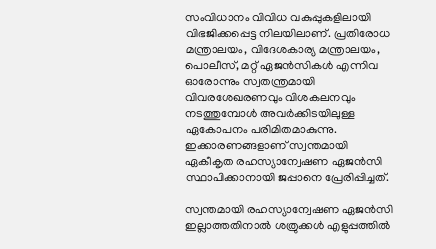സംവിധാനം വിവിധ വകുപ്പുകളിലായി വിഭജിക്കപ്പെട്ട നിലയിലാണ്. പ്രതിരോധ മന്ത്രാലയം, വിദേശകാര്യ മന്ത്രാലയം, പൊലീസ്, മറ്റ് ഏജൻസികൾ എന്നിവ ഓരോന്നും സ്വതന്ത്രമായി വിവരശേഖരണവും വിശകലനവും നടത്തുമ്പോൾ അവർക്കിടയിലുള്ള ഏകോപനം പരിമിതമാകുന്നു. ഇക്കാരണങ്ങളാണ് സ്വന്തമായി ഏകീകൃത രഹസ്യാന്വേഷണ ഏജൻസി സ്ഥാപിക്കാനായി ജപ്പാനെ പ്രേരിപ്പിച്ചത്.

സ്വന്തമായി രഹസ്യാന്വേഷണ ഏജൻസി ഇല്ലാത്തതിനാൽ ശത്രുക്കൾ എളുപ്പത്തിൽ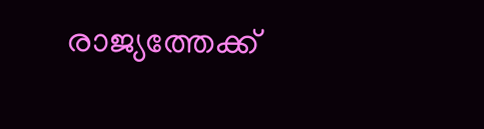രാജ്യത്തേക്ക്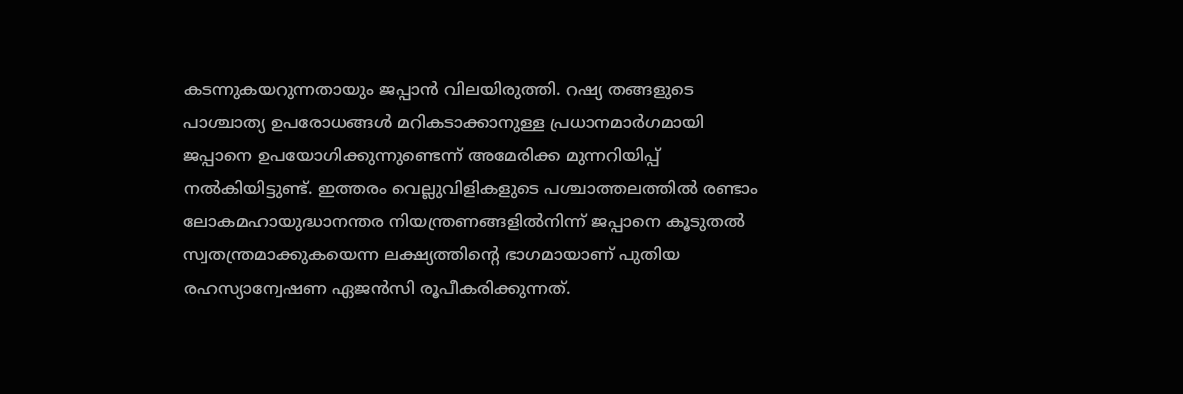കടന്നുകയറുന്നതായും ജപ്പാൻ വിലയിരുത്തി. റഷ്യ തങ്ങളുടെ പാശ്ചാത്യ ഉപരോധങ്ങൾ മറികടാക്കാനുള്ള പ്രധാനമാർഗമായി ജപ്പാനെ ഉപയോഗിക്കുന്നുണ്ടെന്ന് അമേരിക്ക മുന്നറിയിപ്പ് നൽകിയിട്ടുണ്ട്. ഇത്തരം വെല്ലുവിളികളുടെ പശ്ചാത്തലത്തിൽ രണ്ടാം ലോകമഹായുദ്ധാനന്തര നിയന്ത്രണങ്ങളിൽനിന്ന് ജപ്പാനെ കൂടുതൽ സ്വതന്ത്രമാക്കുകയെന്ന ലക്ഷ്യത്തിന്റെ ഭാഗമായാണ് പുതിയ രഹസ്യാന്വേഷണ ഏജൻസി രൂപീകരിക്കുന്നത്.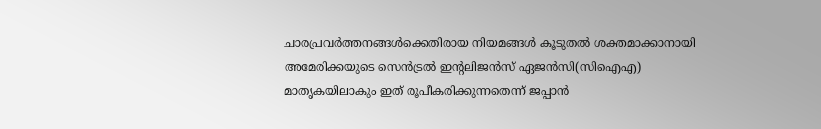ചാരപ്രവർത്തനങ്ങൾക്കെതിരായ നിയമങ്ങൾ കൂടുതൽ ശക്തമാക്കാനായി അമേരിക്കയുടെ സെൻട്രൽ ഇന്റലിജൻസ് ഏജൻസി(സിഐഎ) മാതൃകയിലാകും ഇത് രൂപീകരിക്കുന്നതെന്ന് ജപ്പാൻ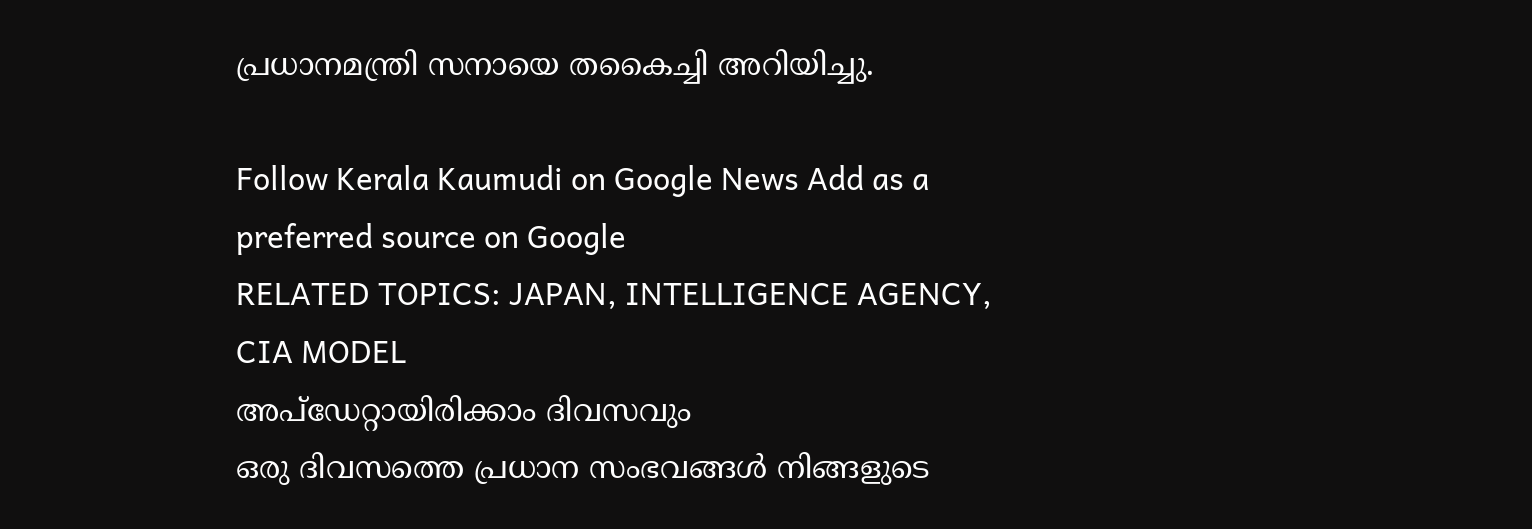പ്രധാനമന്ത്രി സനായെ തകൈച്ചി അറിയിച്ചു.

Follow Kerala Kaumudi on Google News Add as a preferred source on Google
RELATED TOPICS: JAPAN, INTELLIGENCE AGENCY, CIA MODEL
അപ്ഡേറ്റായിരിക്കാം ദിവസവും
ഒരു ദിവസത്തെ പ്രധാന സംഭവങ്ങൾ നിങ്ങളുടെ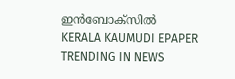ഇൻബോക്സിൽ
KERALA KAUMUDI EPAPER
TRENDING IN NEWS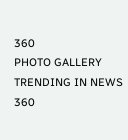360
PHOTO GALLERY
TRENDING IN NEWS 360